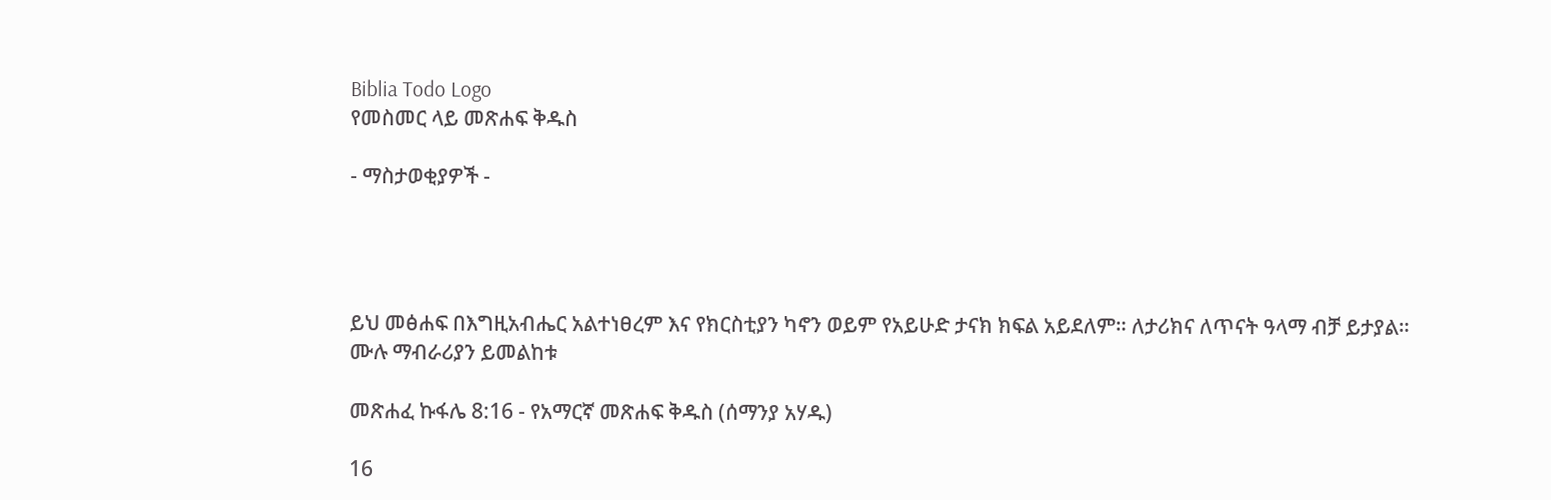Biblia Todo Logo
የመስመር ላይ መጽሐፍ ቅዱስ

- ማስታወቂያዎች -




ይህ መፅሐፍ በእግዚአብሔር አልተነፀረም እና የክርስቲያን ካኖን ወይም የአይሁድ ታናክ ክፍል አይደለም። ለታሪክና ለጥናት ዓላማ ብቻ ይታያል። ሙሉ ማብራሪያን ይመልከቱ

መጽሐፈ ኩፋሌ 8:16 - የአማርኛ መጽሐፍ ቅዱስ (ሰማንያ አሃዱ)

16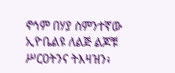ኖኅም በሃያ ስምንተኛው ኢዮቤልዩ ለልጅ ልጆቹ ሥርዐትንና ትእዛዝን፥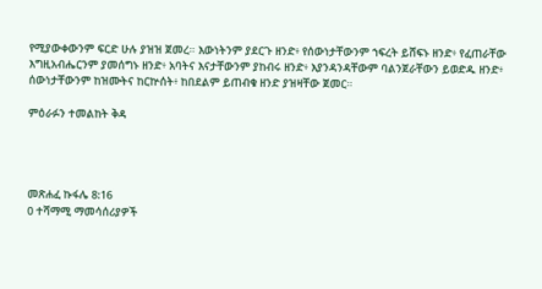የሚያውቀውንም ፍርድ ሁሉ ያዝዝ ጀመረ። እውነትንም ያደርጉ ዘንድ፥ የሰውነታቸውንም ኀፍረት ይሸፍኑ ዘንድ፥ የፈጠራቸው እግዚአብሔርንም ያመሰግኑ ዘንድ፥ አባትና እናታቸውንም ያከብሩ ዘንድ፥ እያንዳንዳቸውም ባልንጀራቸውን ይወድዱ ዘንድ፥ ሰውነታቸውንም ከዝሙትና ከርኵሰት፥ ከበደልም ይጠብቁ ዘንድ ያዝዛቸው ጀመር።

ምዕራፉን ተመልከት ቅዳ




መጽሐፈ ኩፋሌ 8:16
0 ተሻማሚ ማመሳሰሪያዎች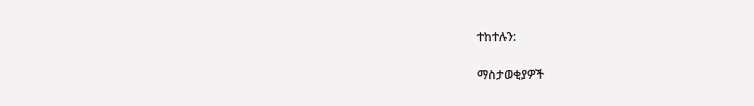ተከተሉን:

ማስታወቂያዎች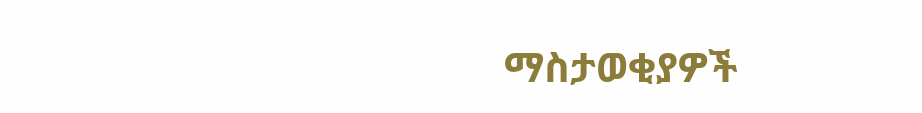ማስታወቂያዎች